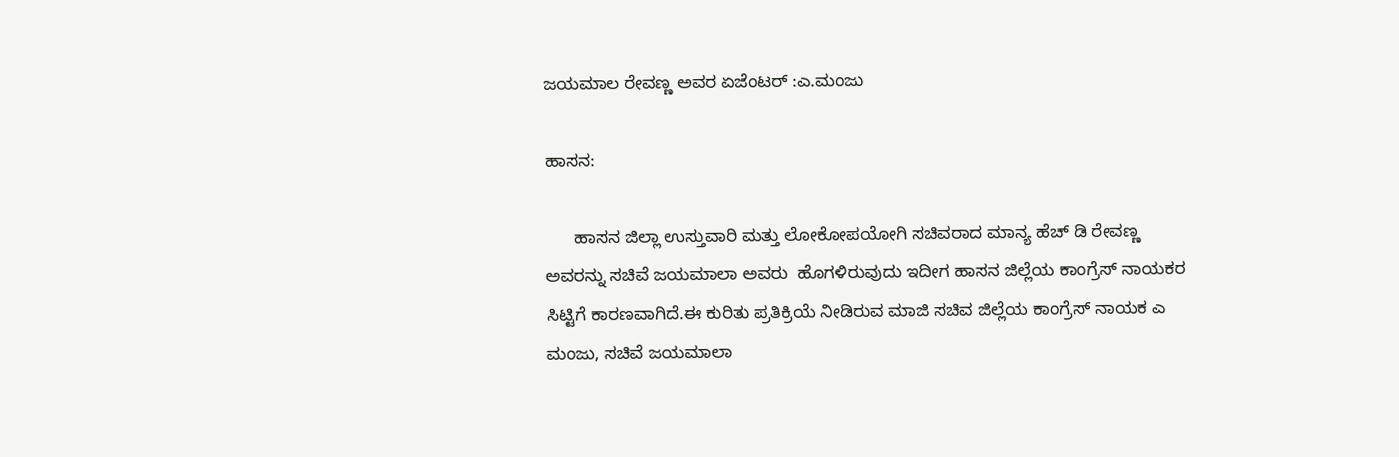ಜಯಮಾಲ ರೇವಣ್ಣ ಅವರ ಏಜೆಂಟರ್ :ಎ.ಮಂಜು

ಹಾಸನ:

      ಹಾಸನ ಜಿಲ್ಲಾ ಉಸ್ತುವಾರಿ ಮತ್ತು ಲೋಕೋಪಯೋಗಿ ಸಚಿವರಾದ ಮಾನ್ಯ ಹೆಚ್ ಡಿ ರೇವಣ್ಣ ಅವರನ್ನು ಸಚಿವೆ ಜಯಮಾಲಾ ಅವರು  ಹೊಗಳಿರುವುದು ಇದೀಗ ಹಾಸನ ಜಿಲ್ಲೆಯ ಕಾಂಗ್ರೆಸ್ ನಾಯಕರ ಸಿಟ್ಟಿಗೆ ಕಾರಣವಾಗಿದೆ.ಈ ಕುರಿತು ಪ್ರತಿಕ್ರಿಯೆ ನೀಡಿರುವ ಮಾಜಿ ಸಚಿವ ಜಿಲ್ಲೆಯ ಕಾಂಗ್ರೆಸ್ ನಾಯಕ ಎ ಮಂಜು, ಸಚಿವೆ ಜಯಮಾಲಾ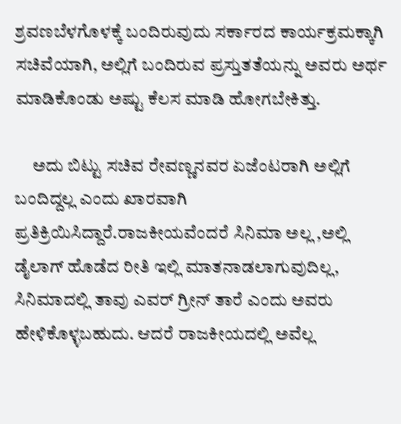ಶ್ರವಣಬೆಳಗೊಳಕ್ಕೆ ಬಂದಿರುವುದು ಸರ್ಕಾರದ ಕಾರ್ಯಕ್ರಮಕ್ಕಾಗಿ ಸಚಿವೆಯಾಗಿ, ಅಲ್ಲಿಗೆ ಬಂದಿರುವ ಪ್ರಸ್ತುತತೆಯನ್ನು ಅವರು ಅರ್ಥ ಮಾಡಿಕೊಂಡು ಅಷ್ಟು ಕೆಲಸ ಮಾಡಿ ಹೋಗಬೇಕಿತ್ತು.

     ಅದು ಬಿಟ್ಟು ಸಚಿವ ರೇವಣ್ಣನವರ ಏಜೆಂಟರಾಗಿ ಅಲ್ಲಿಗೆ ಬಂದಿದ್ದಲ್ಲ ಎಂದು ಖಾರವಾಗಿ ಪ್ರತಿಕ್ರಿಯಿಸಿದ್ದಾರೆ.ರಾಜಕೀಯವೆಂದರೆ ಸಿನಿಮಾ ಅಲ್ಲ ,ಅಲ್ಲಿ  ಡೈಲಾಗ್ ಹೊಡೆದ ರೀತಿ ಇಲ್ಲಿ ಮಾತನಾಡಲಾಗುವುದಿಲ್ಲ, ಸಿನಿಮಾದಲ್ಲಿ ತಾವು ಎವರ್ ಗ್ರೀನ್ ತಾರೆ ಎಂದು ಅವರು ಹೇಳಿಕೊಳ್ಳಬಹುದು. ಆದರೆ ರಾಜಕೀಯದಲ್ಲಿ ಅವೆಲ್ಲ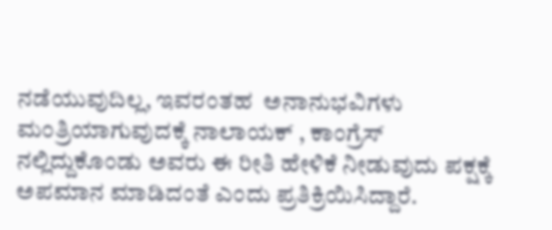ನಡೆಯುವುದಿಲ್ಲ, ಇವರಂತಹ  ಅನಾನುಭವಿಗಳು ಮಂತ್ರಿಯಾಗುವುದಕ್ಕೆ ನಾಲಾಯಕ್ , ಕಾಂಗ್ರೆಸ್ ನಲ್ಲಿದ್ದುಕೊಂಡು ಅವರು ಈ ರೀತಿ ಹೇಳಿಕೆ ನೀಡುವುದು ಪಕ್ಷಕ್ಕೆ ಅಪಮಾನ ಮಾಡಿದಂತೆ ಎಂದು ಪ್ರತಿಕ್ರಿಯಿಸಿದ್ದಾರೆ.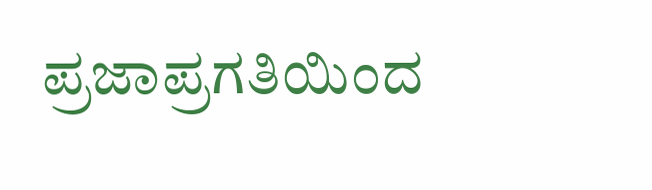ಪ್ರಜಾಪ್ರಗತಿಯಿಂದ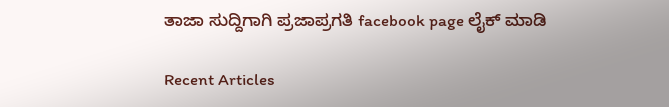ತಾಜಾ ಸುದ್ದಿಗಾಗಿ ಪ್ರಜಾಪ್ರಗತಿ facebook page ಲೈಕ್ ಮಾಡಿ

Recent Articles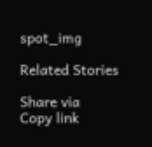spot_img

Related Stories

Share via
Copy link